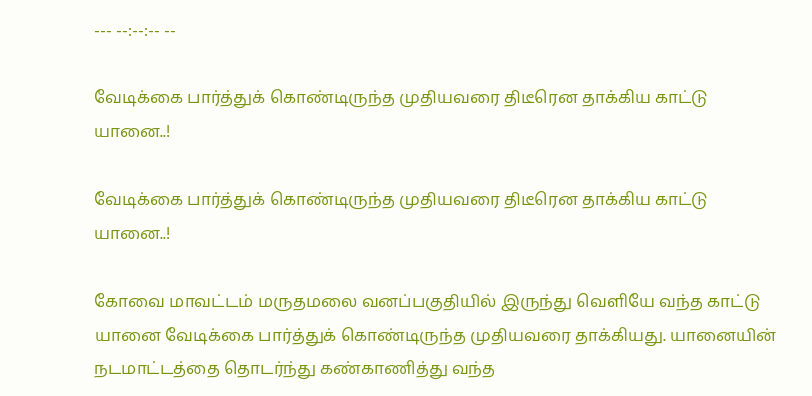--- --:--:-- --

வேடிக்கை பார்த்துக் கொண்டிருந்த முதியவரை திடீரென தாக்கிய காட்டு யானை..!

வேடிக்கை பார்த்துக் கொண்டிருந்த முதியவரை திடீரென தாக்கிய காட்டு யானை..!

கோவை மாவட்டம் மருதமலை வனப்பகுதியில் இருந்து வெளியே வந்த காட்டு யானை வேடிக்கை பார்த்துக் கொண்டிருந்த முதியவரை தாக்கியது. யானையின் நடமாட்டத்தை தொடர்ந்து கண்காணித்து வந்த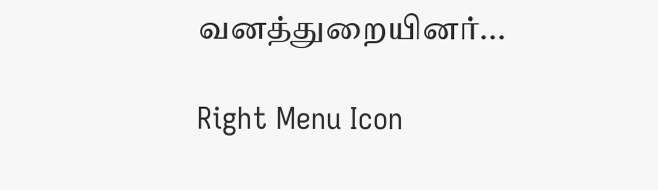வனத்துறையினர்...

Right Menu Icon